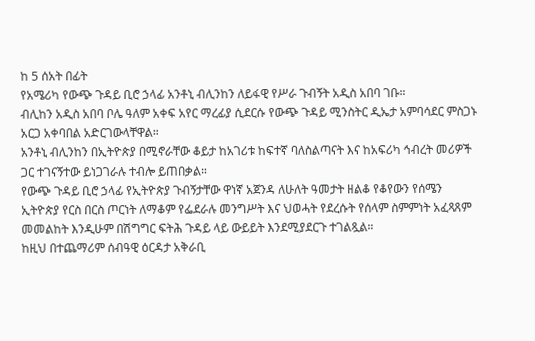ከ 5 ሰአት በፊት
የአሜሪካ የውጭ ጉዳይ ቢሮ ኃላፊ አንቶኒ ብሊንከን ለይፋዊ የሥራ ጉብኝት አዲስ አበባ ገቡ።
ብሊከን አዲስ አበባ ቦሌ ዓለም አቀፍ አየር ማረፊያ ሲደርሱ የውጭ ጉዳይ ሚንስትር ዲኤታ አምባሳደር ምስጋኑ አርጋ አቀባበል አድርገውላቸዋል።
አንቶኒ ብሊንከን በኢትዮጵያ በሚኖራቸው ቆይታ ከአገሪቱ ከፍተኛ ባለስልጣናት እና ከአፍሪካ ኅብረት መሪዎች ጋር ተገናኝተው ይነጋገራሉ ተብሎ ይጠበቃል።
የውጭ ጉዳይ ቢሮ ኃላፊ የኢትዮጵያ ጉብኝታቸው ዋነኛ አጀንዳ ለሁለት ዓመታት ዘልቆ የቆየውን የሰሜን ኢትዮጵያ የርስ በርስ ጦርነት ለማቆም የፌደራሉ መንግሥት እና ህወሓት የደረሱት የሰላም ስምምነት አፈጻጸም መመልከት እንዲሁም በሽግግር ፍትሕ ጉዳይ ላይ ውይይት እንደሚያደርጉ ተገልጿል።
ከዚህ በተጨማሪም ሰብዓዊ ዕርዳታ አቅራቢ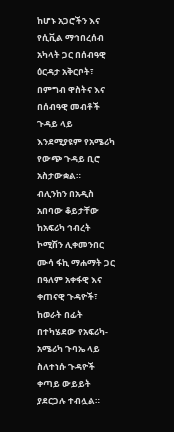ከሆኑ አጋሮችን እና የሲቪል ማኅበረሰብ አካላት ጋር በሰብዓዊ ዕርዳታ አቅርቦት፣ በምግብ ዋስትና እና በሰብዓዊ መብቶች ጉዳይ ላይ እንደሚያዩም የአሜሪካ የውጭ ጉዳይ ቢሮ አስታውቋል።
ብሊንከን በአዲስ አበባው ቆይታቸው ከአፍሪካ ኅብረት ኮሚሽን ሊቀመንበር ሙሳ ፋኪ ማሐማት ጋር በዓለም አቀፋዊ እና ቀጠናዊ ጉዳዮች፣ ከወራት በፊት በተካሄደው የአፍሪካ-አሜሪካ ጉባኤ ላይ ስለተነሱ ጉዳዮች ቀጣይ ውይይት ያደርጋሉ ተብሏል።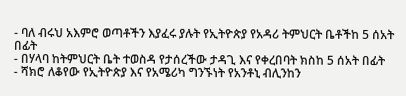- ባለ ብሩህ አእምሮ ወጣቶችን እያፈሩ ያሉት የኢትዮጵያ የአዳሪ ትምህርት ቤቶችከ 5 ሰአት በፊት
- በሃላባ ከትምህርት ቤት ተወስዳ የታሰረችው ታዳጊ እና የቀረበባት ክስከ 5 ሰአት በፊት
- ሻክሮ ለቆየው የኢትዮጵያ እና የአሜሪካ ግንኙነት የአንቶኒ ብሊንከን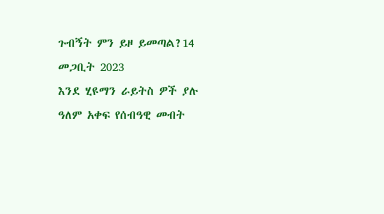ጉብኝት ምን ይዞ ይመጣል?14 መጋቢት 2023
እንደ ሂዩማን ራይትስ ዎች ያሉ ዓለም አቀፍ የሰብዓዊ መብት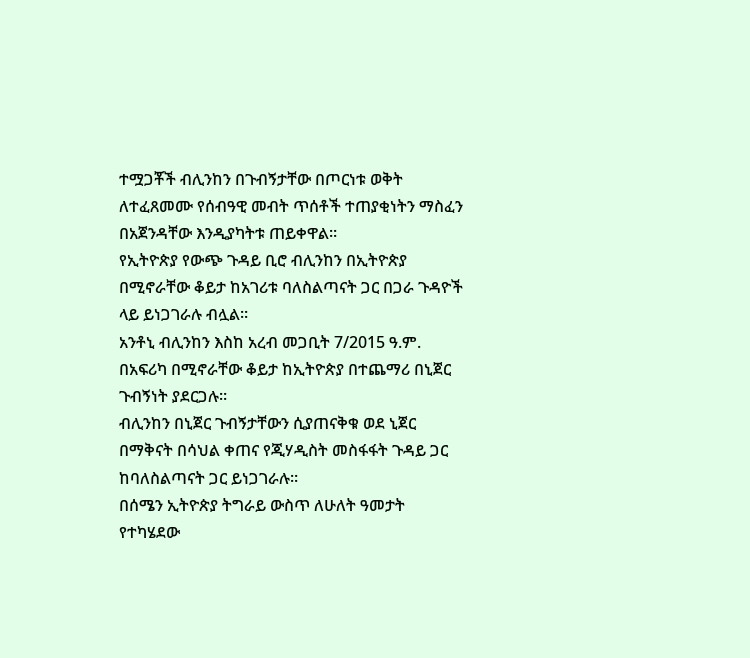ተሟጋቾች ብሊንከን በጉብኝታቸው በጦርነቱ ወቅት ለተፈጸመሙ የሰብዓዊ መብት ጥሰቶች ተጠያቂነትን ማስፈን በአጀንዳቸው እንዲያካትቱ ጠይቀዋል።
የኢትዮጵያ የውጭ ጉዳይ ቢሮ ብሊንከን በኢትዮጵያ በሚኖራቸው ቆይታ ከአገሪቱ ባለስልጣናት ጋር በጋራ ጉዳዮች ላይ ይነጋገራሉ ብሏል።
አንቶኒ ብሊንከን እስከ አረብ መጋቢት 7/2015 ዓ.ም. በአፍሪካ በሚኖራቸው ቆይታ ከኢትዮጵያ በተጨማሪ በኒጀር ጉብኝነት ያደርጋሉ።
ብሊንከን በኒጀር ጉብኝታቸውን ሲያጠናቅቁ ወደ ኒጀር በማቅናት በሳህል ቀጠና የጂሃዲስት መስፋፋት ጉዳይ ጋር ከባለስልጣናት ጋር ይነጋገራሉ።
በሰሜን ኢትዮጵያ ትግራይ ውስጥ ለሁለት ዓመታት የተካሄደው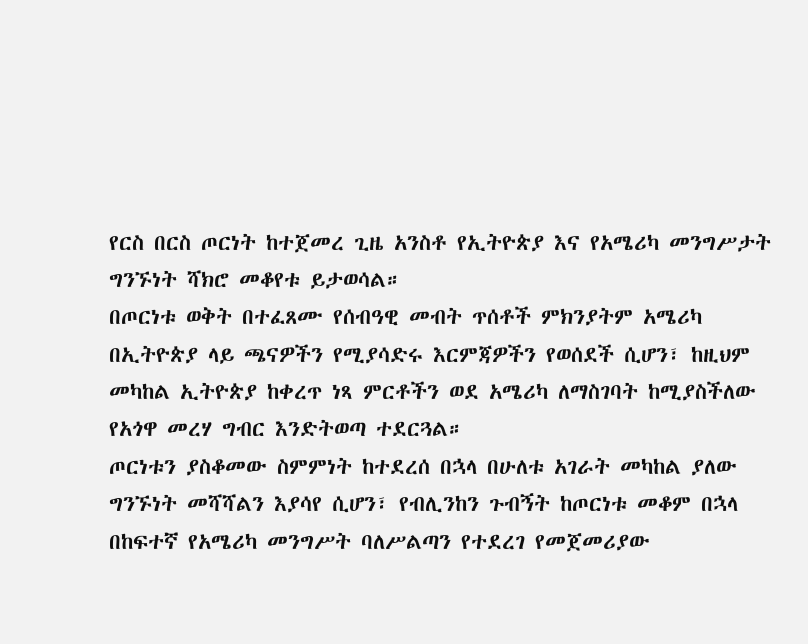የርስ በርስ ጦርነት ከተጀመረ ጊዜ አንስቶ የኢትዮጵያ እና የአሜሪካ መንግሥታት ግንኙነት ሻክሮ መቆየቱ ይታወሳል።
በጦርነቱ ወቅት በተፈጸሙ የሰብዓዊ መብት ጥሰቶች ምክንያትም አሜሪካ በኢትዮጵያ ላይ ጫናዎችን የሚያሳድሩ እርምጃዎችን የወሰደች ሲሆን፣ ከዚህም መካከል ኢትዮጵያ ከቀረጥ ነጻ ምርቶችን ወደ አሜሪካ ለማስገባት ከሚያስችለው የአጎዋ መረሃ ግብር እንድትወጣ ተደርጓል።
ጦርነቱን ያስቆመው ስምምነት ከተደረሰ በኋላ በሁለቱ አገራት መካከል ያለው ግንኙነት መሻሻልን እያሳየ ሲሆን፣ የብሊንከን ጉብኝት ከጦርነቱ መቆም በኋላ በከፍተኛ የአሜሪካ መንግሥት ባለሥልጣን የተደረገ የመጀመሪያው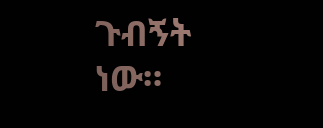ጉብኝት ነው።